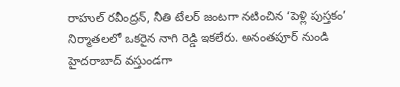రాహుల్ రవీంద్రన్, నీతి టేలర్ జంటగా నటించిన ‘పెళ్లి పుస్తకం’ నిర్మాతలలో ఒకరైన నాగి రెడ్డి ఇకలేరు. అనంతపూర్ నుండి హైదరాబాద్ వస్తుండగా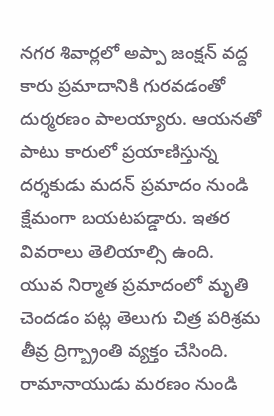నగర శివార్లలో అప్పా జంక్షన్ వద్ద కారు ప్రమాదానికి గురవడంతో దుర్మరణం పాలయ్యారు. ఆయనతో పాటు కారులో ప్రయాణిస్తున్న దర్శకుడు మదన్ ప్రమాదం నుండి క్షేమంగా బయటపడ్డారు. ఇతర వివరాలు తెలియాల్సి ఉంది.
యువ నిర్మాత ప్రమాదంలో మృతి చెందడం పట్ల తెలుగు చిత్ర పరిశ్రమ తీవ్ర ద్రిగ్బ్రాంతి వ్యక్తం చేసింది. రామానాయుడు మరణం నుండి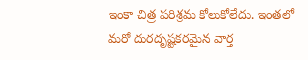ఇంకా చిత్ర పరిశ్రమ కోలుకోలేదు. ఇంతలో మరో దురదృష్టకరమైన వార్త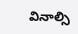వినాల్సి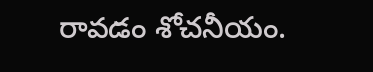రావడం శోచనీయం.